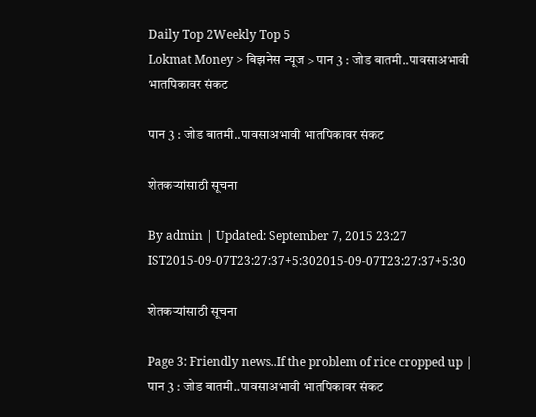Daily Top 2Weekly Top 5
Lokmat Money > बिझनेस न्यूज > पान 3 : जोड बातमी..पावसाअभावी भातपिकावर संकट

पान 3 : जोड बातमी..पावसाअभावी भातपिकावर संकट

शेतकर्‍यांसाठी सूचना

By admin | Updated: September 7, 2015 23:27 IST2015-09-07T23:27:37+5:302015-09-07T23:27:37+5:30

शेतकर्‍यांसाठी सूचना

Page 3: Friendly news..If the problem of rice cropped up | पान 3 : जोड बातमी..पावसाअभावी भातपिकावर संकट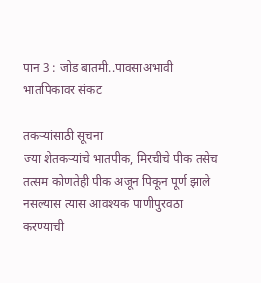पान 3 : जोड बातमी..पावसाअभावी भातपिकावर संकट

तकर्‍यांसाठी सूचना
ज्या शेतकर्‍यांचे भातपीक, मिरचीचे पीक तसेच तत्सम कोणतेही पीक अजून पिकून पूर्ण झाले नसल्यास त्यास आवश्यक पाणीपुरवठा करण्याची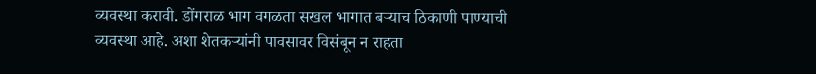व्यवस्था करावी. डोंगराळ भाग वगळता सखल भागात बर्‍याच ठिकाणी पाण्याची व्यवस्था आहे. अशा शेतकर्‍यांनी पावसावर विसंबून न राहता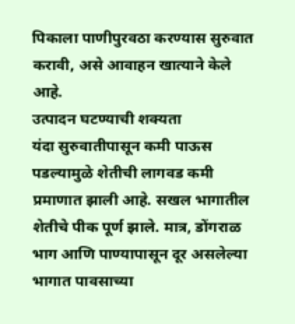पिकाला पाणीपुरवठा करण्यास सुरुवात करावी, असे आवाहन खात्याने केले आहे.
उत्पादन घटण्याची शक्यता
यंदा सुरुवातीपासून कमी पाऊस पडल्यामुळे शेतीची लागवड कमी प्रमाणात झाली आहे. सखल भागातील शेतीचे पीक पूर्ण झाले. मात्र, डोंगराळ भाग आणि पाण्यापासून दूर असलेल्या भागात पावसाच्या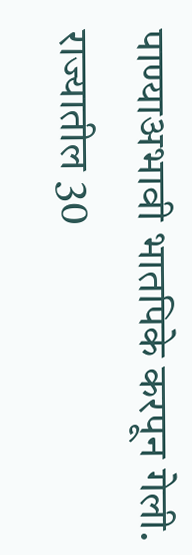पाण्याअभावी भातपिके करपून गेली. राज्यातील 30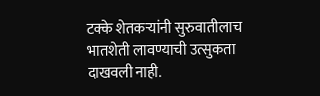टक्के शेतकर्‍यांनी सुरुवातीलाच भातशेती लावण्याची उत्सुकता दाखवली नाही.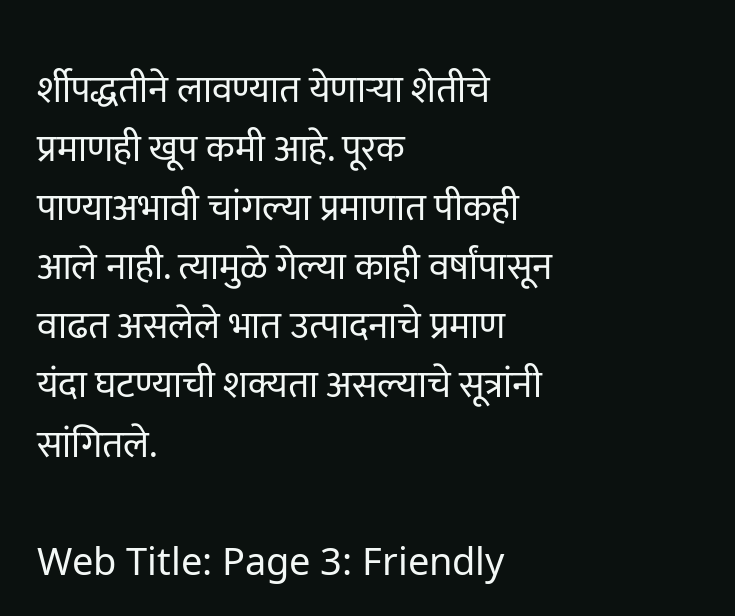र्शीपद्धतीने लावण्यात येणार्‍या शेतीचे प्रमाणही खूप कमी आहे. पूरक पाण्याअभावी चांगल्या प्रमाणात पीकही आले नाही. त्यामुळे गेल्या काही वर्षांपासून वाढत असलेले भात उत्पादनाचे प्रमाण यंदा घटण्याची शक्यता असल्याचे सूत्रांनी सांगितले.

Web Title: Page 3: Friendly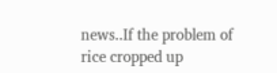news..If the problem of rice cropped up